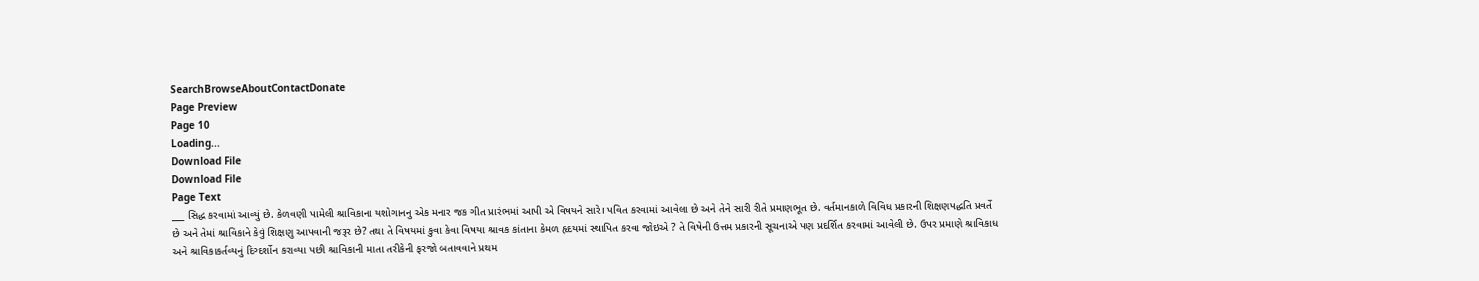SearchBrowseAboutContactDonate
Page Preview
Page 10
Loading...
Download File
Download File
Page Text
___ સિદ્ધ કરવામાં આવ્યું છે. કેળવણી પામેલી શ્રાવિકાના યશોગાનનુ એક મનાર જક ગીત પ્રારંભમાં આપી એ વિષયને સારે। પવિત કરવામાં આવેલા છે અને તેને સારી રીતે પ્રમાણભૂત છે. વર્તમાનકાળે વિવિધ પ્રકારની શિક્ષણપદ્ધતિ પ્રવર્તે છે અને તેમાં શ્રાવિકાને કેવું શિક્ષણુ આપવાની જરૂર છે? તથા તે વિષયમાં કુવા કેવા વિષયા શ્રાવક કાંતાના કેમળ હૃદયમાં સ્થાપિત કરવા જોઇએ ? તે વિષેની ઉત્તમ પ્રકારની સૂચનાએ પણ પ્રદર્શિત કરવામાં આવેલી છે. ઉપર પ્રમાણે શ્રાવિકાધ અને શ્રાવિકાકર્તવ્યનું દિગ્દર્શોન કરાવ્યા પછી શ્રાવિકાની માતા તરીકેની ફરજો બતાવવાને પ્રથમ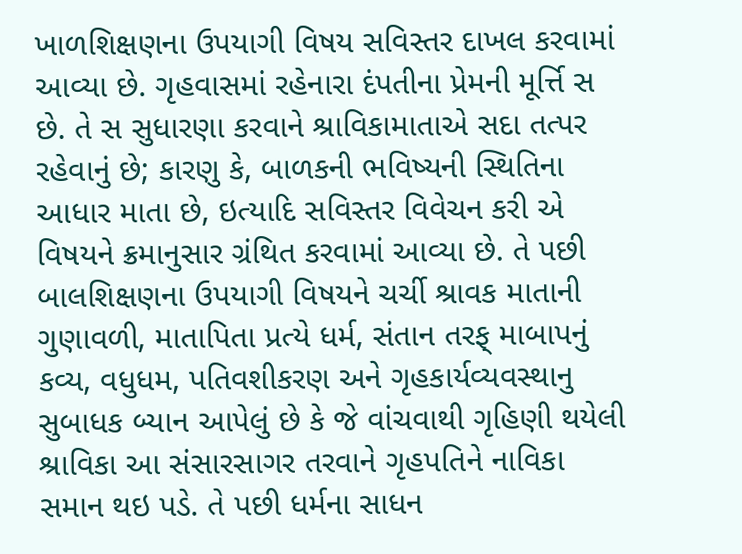ખાળશિક્ષણના ઉપયાગી વિષય સવિસ્તર દાખલ કરવામાં આવ્યા છે. ગૃહવાસમાં રહેનારા દંપતીના પ્રેમની મૂર્ત્તિ સ છે. તે સ સુધારણા કરવાને શ્રાવિકામાતાએ સદા તત્પર રહેવાનું છે; કારણુ કે, બાળકની ભવિષ્યની સ્થિતિના આધાર માતા છે, ઇત્યાદિ સવિસ્તર વિવેચન કરી એ વિષયને ક્રમાનુસાર ગ્રંથિત કરવામાં આવ્યા છે. તે પછી બાલશિક્ષણના ઉપયાગી વિષયને ચર્ચી શ્રાવક માતાની ગુણાવળી, માતાપિતા પ્રત્યે ધર્મ, સંતાન તરફ્ માબાપનું કવ્ય, વધુધમ, પતિવશીકરણ અને ગૃહકાર્યવ્યવસ્થાનુ સુબાધક બ્યાન આપેલું છે કે જે વાંચવાથી ગૃહિણી થયેલી શ્રાવિકા આ સંસારસાગર તરવાને ગૃહપતિને નાવિકા સમાન થઇ પડે. તે પછી ધર્મના સાધન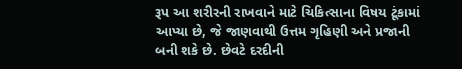રૂપ આ શરીરની રાખવાને માટે ચિકિત્સાના વિષય ટૂંકામાં આપ્યા છે, જે જાણવાથી ઉત્તમ ગૃહિણી અને પ્રજાની બની શકે છે. છેવટે દરદીની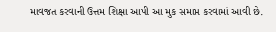માવજત કરવાની ઉત્તમ શિક્ષા આપી આ મુક સમાપ્ત કરવામાં આવી છે.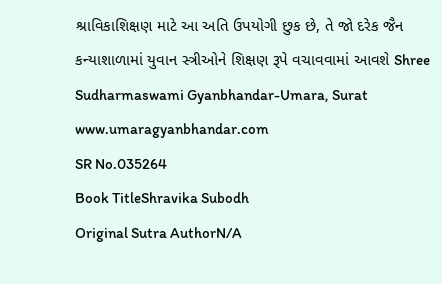શ્રાવિકાશિક્ષણ માટે આ અતિ ઉપયોગી છુક છે, તે જો દરેક જૈન કન્યાશાળામાં યુવાન સ્ત્રીઓને શિક્ષણ રૂપે વચાવવામાં આવશે Shree Sudharmaswami Gyanbhandar-Umara, Surat www.umaragyanbhandar.com
SR No.035264
Book TitleShravika Subodh
Original Sutra AuthorN/A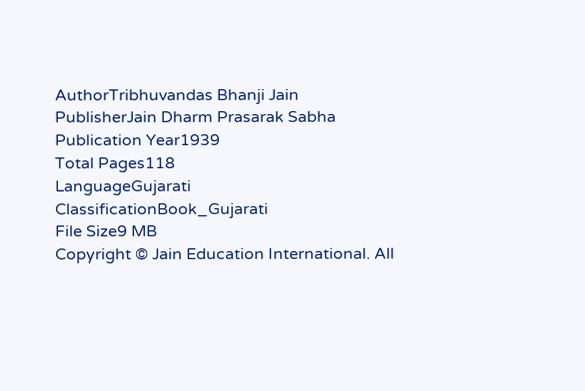AuthorTribhuvandas Bhanji Jain
PublisherJain Dharm Prasarak Sabha
Publication Year1939
Total Pages118
LanguageGujarati
ClassificationBook_Gujarati
File Size9 MB
Copyright © Jain Education International. All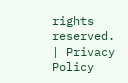rights reserved. | Privacy Policy